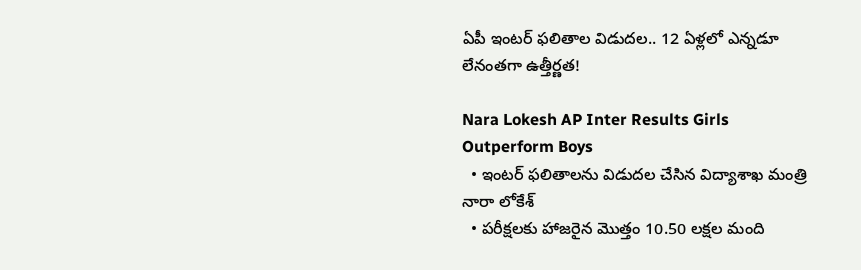ఏపీ ఇంటర్ ఫలితాల విడుదల.. 12 ఏళ్లలో ఎన్నడూ లేనంతగా ఉత్తీర్ణత!

Nara Lokesh AP Inter Results Girls Outperform Boys
  • ఇంటర్ ఫలితాలను విడుదల చేసిన విద్యాశాఖ మంత్రి నారా లోకేశ్
  • పరీక్షలకు హాజరైన మొత్తం 10.50 లక్షల మంది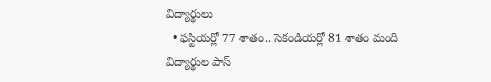విద్యార్థులు
  • ఫస్టియర్లో 77 శాతం.. సెకండియర్లో 81 శాతం మంది విద్యార్థుల పాస్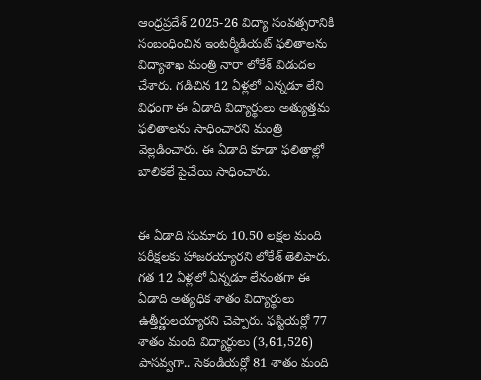ఆంధ్రప్రదేశ్ 2025-26 విద్యా సంవత్సరానికి సంబంధించిన ఇంటర్మీడియట్ ఫలితాలను విద్యాశాఖ మంత్రి నారా లోకేశ్ విడుదల చేశారు. గడిచిన 12 ఏళ్లలో ఎన్నడూ లేని విధంగా ఈ ఏడాది విద్యార్థులు అత్యుత్తమ ఫలితాలను సాధించారని మంత్రి వెల్లడించారు. ఈ ఏడాది కూడా ఫలితాల్లో బాలికలే పైచేయి సాధించారు.


ఈ ఏడాది సుమారు 10.50 లక్షల మంది పరీక్షలకు హాజరయ్యారని లోకేశ్ తెలిపారు. గత 12 ఏళ్లలో ఏన్నడూ లేనంతగా ఈ ఏడాది అత్యధిక శాతం విద్యార్థులు ఉత్తీర్ణులయ్యారని చెప్పారు. ఫస్టియర్లో 77 శాతం మంది విద్యార్థులు (3,61,526) పాసవ్వగా.. సెకండియర్లో 81 శాతం మంది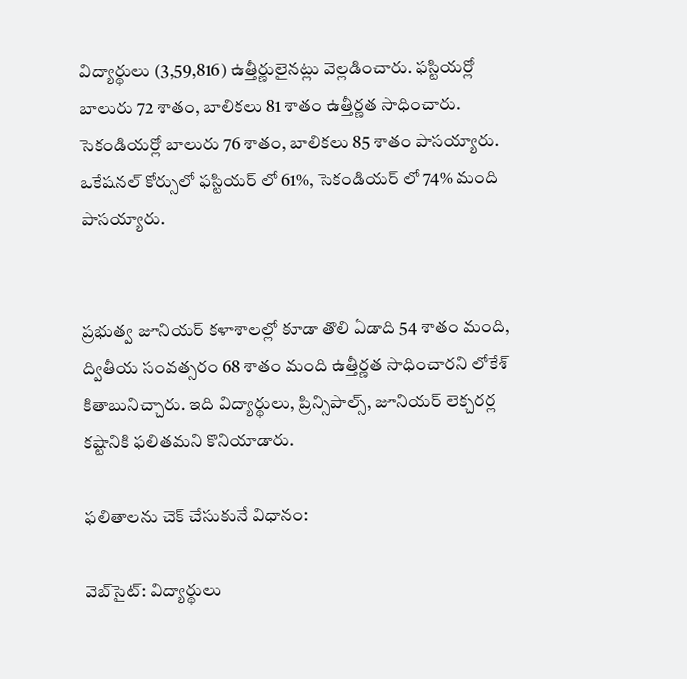విద్యార్థులు (3,59,816) ఉత్తీర్ణులైనట్లు వెల్లడించారు. ఫస్టియర్లో బాలురు 72 శాతం, బాలికలు 81 శాతం ఉత్తీర్ణత సాధించారు. సెకండియర్లో బాలురు 76 శాతం, బాలికలు 85 శాతం పాసయ్యారు. ఒకేషనల్ కోర్సులో ఫస్టియర్ లో 61%, సెకండియర్ లో 74% మంది పాసయ్యారు.


ప్రభుత్వ జూనియర్ కళాశాలల్లో కూడా తొలి ఏడాది 54 శాతం మంది, ద్వితీయ సంవత్సరం 68 శాతం మంది ఉత్తీర్ణత సాధించారని లోకేశ్ కితాబునిచ్చారు. ఇది విద్యార్థులు, ప్రిన్సిపాల్స్, జూనియర్ లెక్చరర్ల కష్టానికి ఫలితమని కొనియాడారు.

ఫలితాలను చెక్ చేసుకునే విధానం:

వెబ్‌సైట్: విద్యార్థులు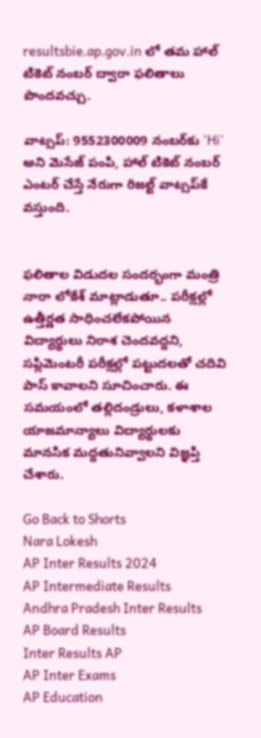resultsbie.ap.gov.in లో తమ హాల్ టికెట్ నంబర్ ద్వారా ఫలితాలు పొందవచ్చు.

వాట్సప్: 9552300009 నంబర్‌కు 'Hi' అని మెసేజ్ పంపి, హాల్ టికెట్ నంబర్ ఎంటర్ చేస్తే నేరుగా రిజల్ట్ వాట్సప్‌కే వస్తుంది.


ఫలితాల విడుదల సందర్భంగా మంత్రి నారా లోకేశ్ మాట్లాడుతూ.. పరీక్షల్లో ఉత్తీర్ణత సాధించలేకపోయిన విద్యార్థులు నిరాశ చెందవద్దని, సప్లిమెంటరీ పరీక్షల్లో పట్టుదలతో చదివి పాస్ కావాలని సూచించారు. ఈ సమయంలో తల్లిదండ్రులు, కళాశాల యాజమాన్యాలు విద్యార్థులకు మానసిక మద్దతునివ్వాలని విజ్ఞప్తి చేశారు.

Go Back to Shorts
Nara Lokesh
AP Inter Results 2024
AP Intermediate Results
Andhra Pradesh Inter Results
AP Board Results
Inter Results AP
AP Inter Exams
AP Education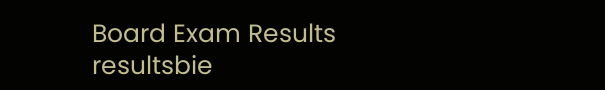Board Exam Results
resultsbie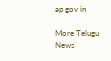ap gov in

More Telugu News